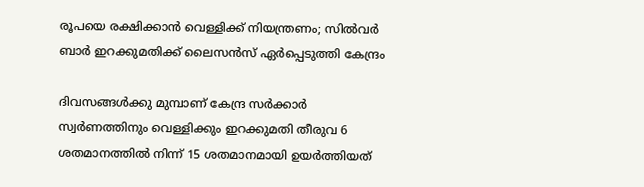രൂപയെ രക്ഷിക്കാന്‍ വെള്ളിക്ക് നിയന്ത്രണം; സില്‍വര്‍ ബാര്‍ ഇറക്കുമതിക്ക് ലൈസന്‍സ് ഏര്‍പ്പെടുത്തി കേന്ദ്രം

ദിവസങ്ങള്‍ക്കു മുമ്പാണ് കേന്ദ്ര സര്‍ക്കാര്‍ സ്വര്‍ണത്തിനും വെള്ളിക്കും ഇറക്കുമതി തീരുവ 6 ശതമാനത്തില്‍ നിന്ന് 15 ശതമാനമായി ഉയര്‍ത്തിയത്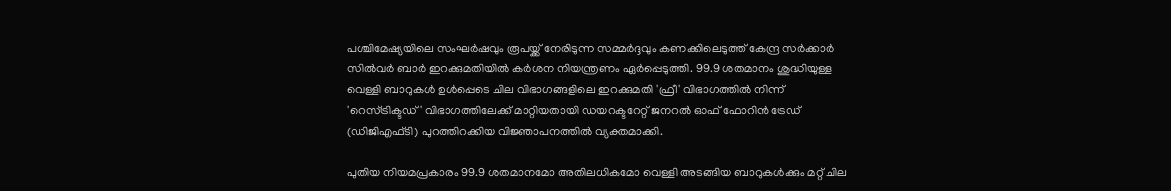പശ്ചിമേഷ്യയിലെ സംഘര്‍ഷവും രൂപയ്ക്ക് നേരിടുന്ന സമ്മര്‍ദ്ദവും കണക്കിലെടുത്ത് കേന്ദ്ര സര്‍ക്കാര്‍ സില്‍വര്‍ ബാര്‍ ഇറക്കുമതിയില്‍ കര്‍ശന നിയന്ത്രണം ഏര്‍പ്പെടുത്തി. 99.9 ശതമാനം ശുദ്ധിയുള്ള വെള്ളി ബാറുകള്‍ ഉള്‍പ്പെടെ ചില വിഭാഗങ്ങളിലെ ഇറക്കുമതി 'ഫ്രീ' വിഭാഗത്തില്‍ നിന്ന് 'റെസ്ട്രിക്ടഡ്' വിഭാഗത്തിലേക്ക് മാറ്റിയതായി ഡയറക്ടറേറ്റ് ജനറല്‍ ഓഫ് ഫോറിന്‍ ട്രേഡ് (ഡിജിഎഫ്ടി) പുറത്തിറക്കിയ വിജ്ഞാപനത്തില്‍ വ്യക്തമാക്കി.

പുതിയ നിയമപ്രകാരം 99.9 ശതമാനമോ അതിലധികമോ വെള്ളി അടങ്ങിയ ബാറുകള്‍ക്കും മറ്റ് ചില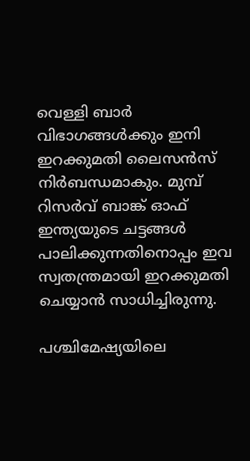വെള്ളി ബാര്‍ വിഭാഗങ്ങള്‍ക്കും ഇനി ഇറക്കുമതി ലൈസന്‍സ് നിര്‍ബന്ധമാകും. മുമ്പ് റിസര്‍വ് ബാങ്ക് ഓഫ് ഇന്ത്യയുടെ ചട്ടങ്ങള്‍ പാലിക്കുന്നതിനൊപ്പം ഇവ സ്വതന്ത്രമായി ഇറക്കുമതി ചെയ്യാന്‍ സാധിച്ചിരുന്നു.

പശ്ചിമേഷ്യയിലെ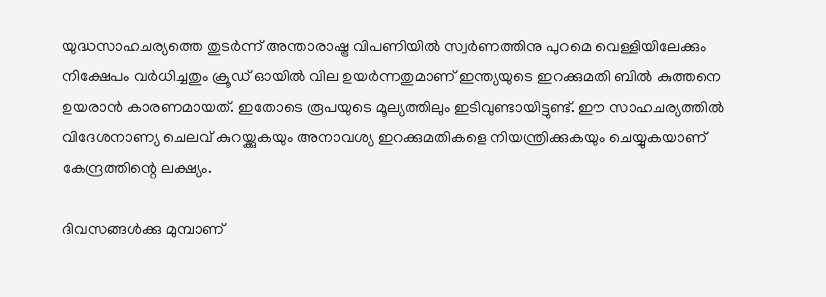യുദ്ധസാഹചര്യത്തെ തുടര്‍ന്ന് അന്താരാഷ്ട്ര വിപണിയില്‍ സ്വര്‍ണത്തിനു പുറമെ വെള്ളിയിലേക്കും നിക്ഷേപം വര്‍ധിച്ചതും ക്രൂഡ് ഓയില്‍ വില ഉയര്‍ന്നതുമാണ് ഇന്ത്യയുടെ ഇറക്കുമതി ബില്‍ കുത്തനെ ഉയരാന്‍ കാരണമായത്. ഇതോടെ രൂപയുടെ മൂല്യത്തിലും ഇടിവുണ്ടായിട്ടുണ്ട്. ഈ സാഹചര്യത്തില്‍ വിദേശനാണ്യ ചെലവ് കുറയ്ക്കുകയും അനാവശ്യ ഇറക്കുമതികളെ നിയന്ത്രിക്കുകയും ചെയ്യുകയാണ് കേന്ദ്രത്തിന്റെ ലക്ഷ്യം.

ദിവസങ്ങള്‍ക്കു മുമ്പാണ്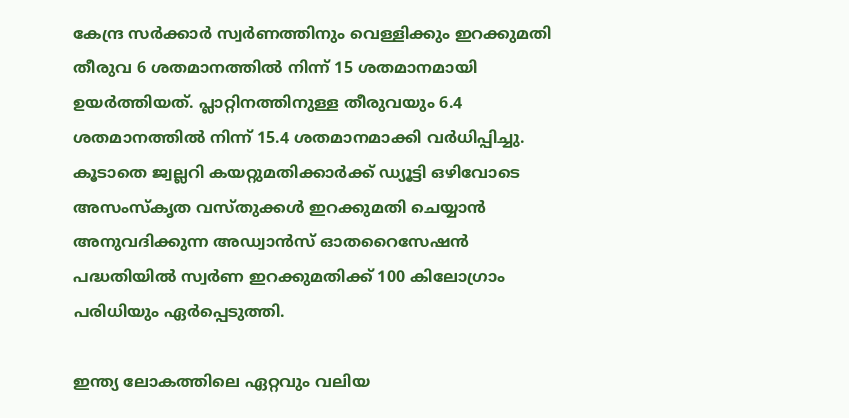കേന്ദ്ര സര്‍ക്കാര്‍ സ്വര്‍ണത്തിനും വെള്ളിക്കും ഇറക്കുമതി തീരുവ 6 ശതമാനത്തില്‍ നിന്ന് 15 ശതമാനമായി ഉയര്‍ത്തിയത്. പ്ലാറ്റിനത്തിനുള്ള തീരുവയും 6.4 ശതമാനത്തില്‍ നിന്ന് 15.4 ശതമാനമാക്കി വര്‍ധിപ്പിച്ചു. കൂടാതെ ജ്വല്ലറി കയറ്റുമതിക്കാര്‍ക്ക് ഡ്യൂട്ടി ഒഴിവോടെ അസംസ്‌കൃത വസ്തുക്കള്‍ ഇറക്കുമതി ചെയ്യാന്‍ അനുവദിക്കുന്ന അഡ്വാന്‍സ് ഓതറൈസേഷന്‍ പദ്ധതിയില്‍ സ്വര്‍ണ ഇറക്കുമതിക്ക് 100 കിലോഗ്രാം പരിധിയും ഏര്‍പ്പെടുത്തി.

ഇന്ത്യ ലോകത്തിലെ ഏറ്റവും വലിയ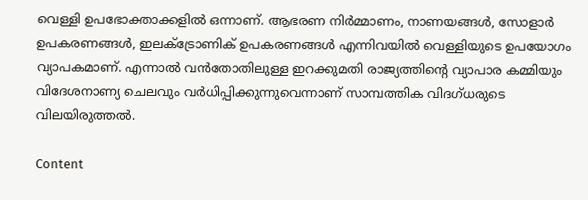വെള്ളി ഉപഭോക്താക്കളില്‍ ഒന്നാണ്. ആഭരണ നിര്‍മ്മാണം, നാണയങ്ങള്‍, സോളാര്‍ ഉപകരണങ്ങള്‍, ഇലക്ട്രോണിക് ഉപകരണങ്ങള്‍ എന്നിവയില്‍ വെള്ളിയുടെ ഉപയോഗം വ്യാപകമാണ്. എന്നാല്‍ വന്‍തോതിലുള്ള ഇറക്കുമതി രാജ്യത്തിന്റെ വ്യാപാര കമ്മിയും വിദേശനാണ്യ ചെലവും വര്‍ധിപ്പിക്കുന്നുവെന്നാണ് സാമ്പത്തിക വിദഗ്ധരുടെ വിലയിരുത്തല്‍.

Content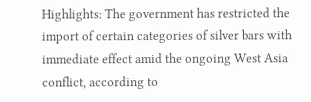Highlights: The government has restricted the import of certain categories of silver bars with immediate effect amid the ongoing West Asia conflict, according to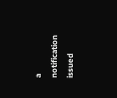a notification issued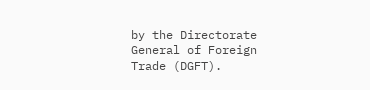by the Directorate General of Foreign Trade (DGFT).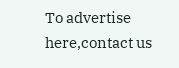To advertise here,contact us